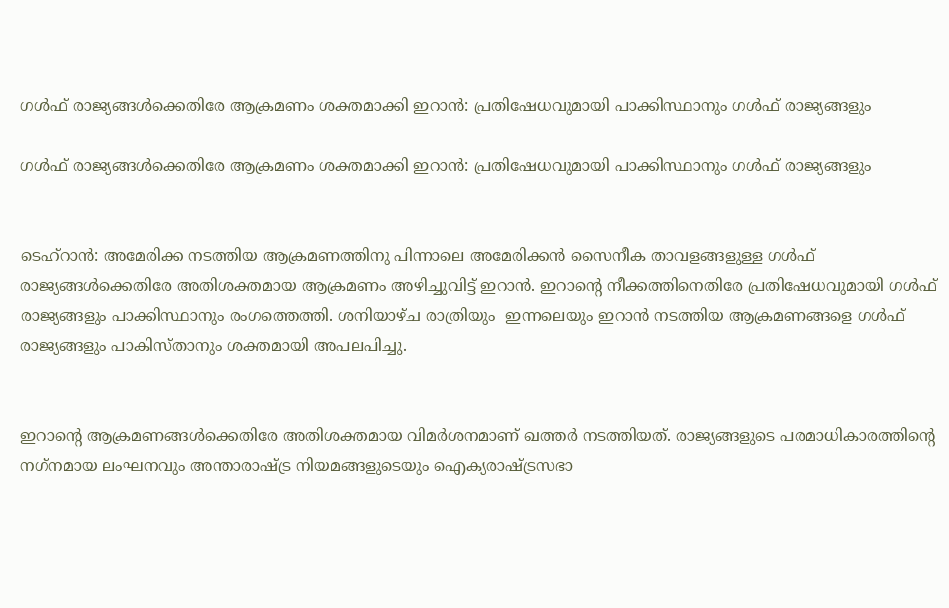ഗൾഫ് രാജ്യങ്ങള്‍ക്കെതിരേ ആക്രമണം ശക്തമാക്കി ഇറാന്‍: പ്രതിഷേധവുമായി പാക്കിസ്ഥാനും ഗള്‍ഫ് രാജ്യങ്ങളും

ഗൾഫ് രാജ്യങ്ങള്‍ക്കെതിരേ ആക്രമണം ശക്തമാക്കി ഇറാന്‍: പ്രതിഷേധവുമായി പാക്കിസ്ഥാനും ഗള്‍ഫ് രാജ്യങ്ങളും


ടെഹ്റാൻ: അമേരിക്ക നടത്തിയ ആക്രമണത്തിനു പിന്നാലെ അമേരിക്കന്‍ സൈനീക താവളങ്ങളുള്ള ഗള്‍ഫ് രാജ്യങ്ങള്‍ക്കെതിരേ അതിശക്തമായ ആക്രമണം അഴിച്ചുവിട്ട് ഇറാന്‍. ഇറാന്റെ നീക്കത്തിനെതിരേ പ്രതിഷേധവുമായി ഗള്‍ഫ് രാജ്യങ്ങളും പാക്കിസ്ഥാനും രംഗത്തെത്തി. ശനിയാഴ്ച രാത്രിയും  ഇന്നലെയും ഇറാന്‍ നടത്തിയ ആക്രമണങ്ങളെ ഗള്‍ഫ് രാജ്യങ്ങളും പാകിസ്താനും ശക്തമായി അപലപിച്ചു.


ഇറാന്റെ ആക്രമണങ്ങള്‍ക്കെതിരേ അതിശക്തമായ വിമര്‍ശനമാണ് ഖത്തര്‍ നടത്തിയത്. രാജ്യങ്ങളുടെ പരമാധികാരത്തിന്റെ നഗ്‌നമായ ലംഘനവും അന്താരാഷ്ട്ര നിയമങ്ങളുടെയും ഐക്യരാഷ്ട്രസഭാ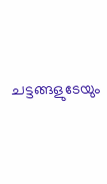ചട്ടങ്ങളുടേയും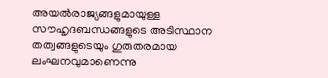അയല്‍രാജ്യങ്ങളുമായുള്ള സൗഹൃദബന്ധങ്ങളുടെ അടിസ്ഥാന തത്വങ്ങളുടെയും ഗുരുതരമായ ലംഘനവുമാണെന്നു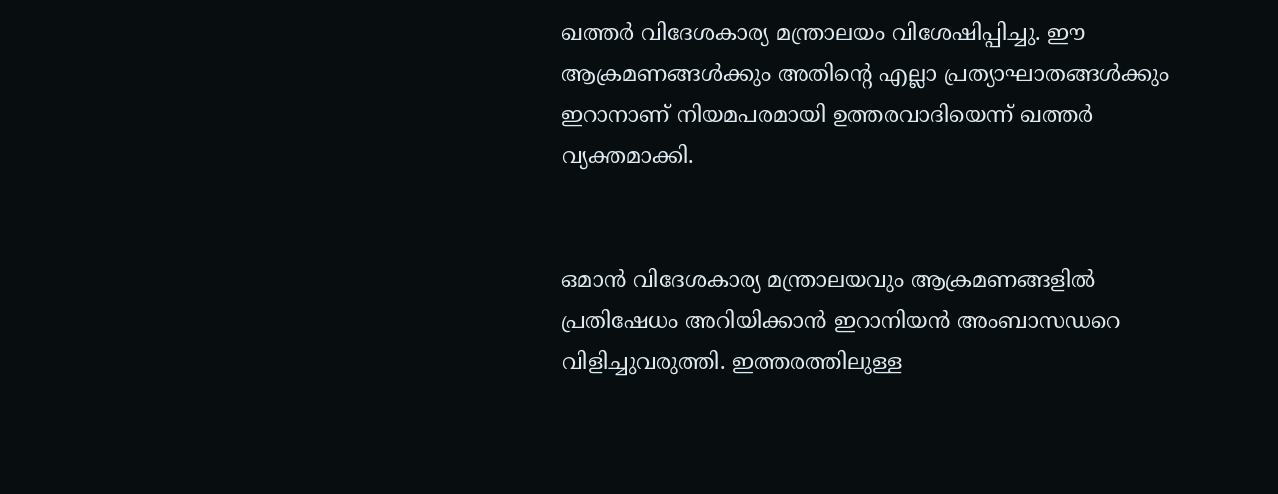ഖത്തര്‍ വിദേശകാര്യ മന്ത്രാലയം വിശേഷിപ്പിച്ചു. ഈ ആക്രമണങ്ങള്‍ക്കും അതിന്റെ എല്ലാ പ്രത്യാഘാതങ്ങള്‍ക്കും ഇറാനാണ് നിയമപരമായി ഉത്തരവാദിയെന്ന് ഖത്തര്‍ വ്യക്തമാക്കി.


ഒമാന്‍ വിദേശകാര്യ മന്ത്രാലയവും ആക്രമണങ്ങളില്‍ പ്രതിഷേധം അറിയിക്കാന്‍ ഇറാനിയന്‍ അംബാസഡറെ വിളിച്ചുവരുത്തി. ഇത്തരത്തിലുള്ള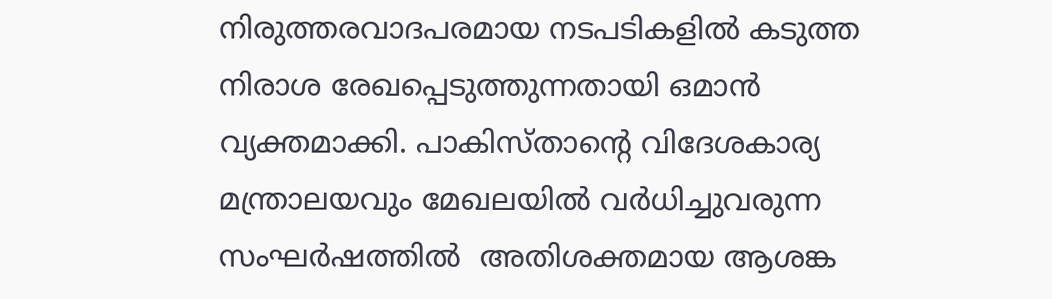നിരുത്തരവാദപരമായ നടപടികളില്‍ കടുത്ത നിരാശ രേഖപ്പെടുത്തുന്നതായി ഒമാന്‍ വ്യക്തമാക്കി. പാകിസ്താന്റെ വിദേശകാര്യ മന്ത്രാലയവും മേഖലയില്‍ വര്‍ധിച്ചുവരുന്ന സംഘര്‍ഷത്തില്‍  അതിശക്തമായ ആശങ്ക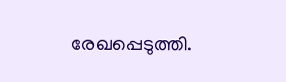രേഖപ്പെടുത്തി.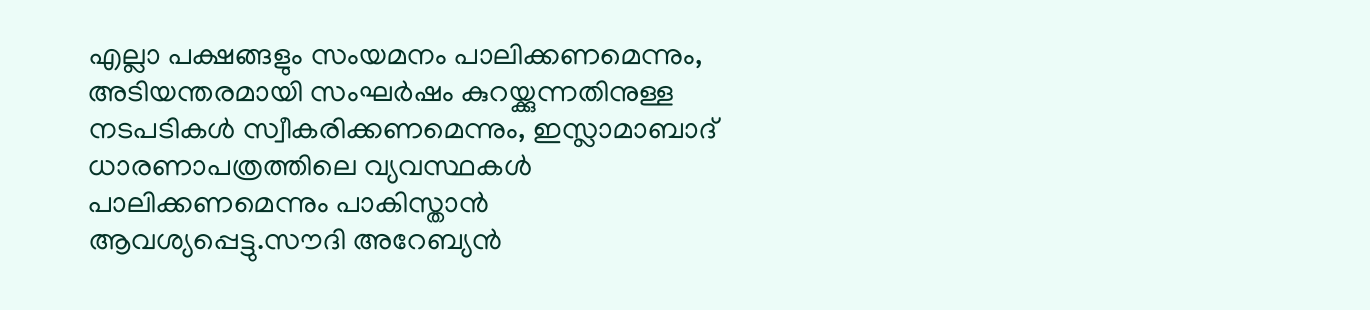എല്ലാ പക്ഷങ്ങളും സംയമനം പാലിക്കണമെന്നും, അടിയന്തരമായി സംഘര്‍ഷം കുറയ്ക്കുന്നതിനുള്ള നടപടികള്‍ സ്വീകരിക്കണമെന്നും, ഇസ്ലാമാബാദ് ധാരണാപത്രത്തിലെ വ്യവസ്ഥകള്‍ പാലിക്കണമെന്നും പാകിസ്താന്‍ ആവശ്യപ്പെട്ടു.സൗദി അറേബ്യന്‍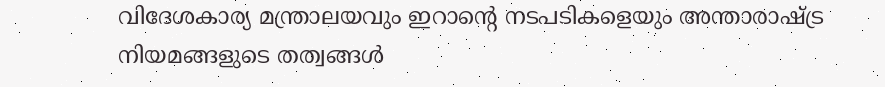വിദേശകാര്യ മന്ത്രാലയവും ഇറാന്റെ നടപടികളെയും അന്താരാഷ്ട്ര നിയമങ്ങളുടെ തത്വങ്ങള്‍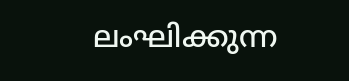ലംഘിക്കുന്ന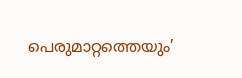പെരുമാറ്റത്തെയും’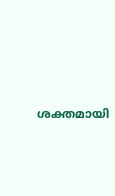ശക്തമായി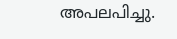അപലപിച്ചു.